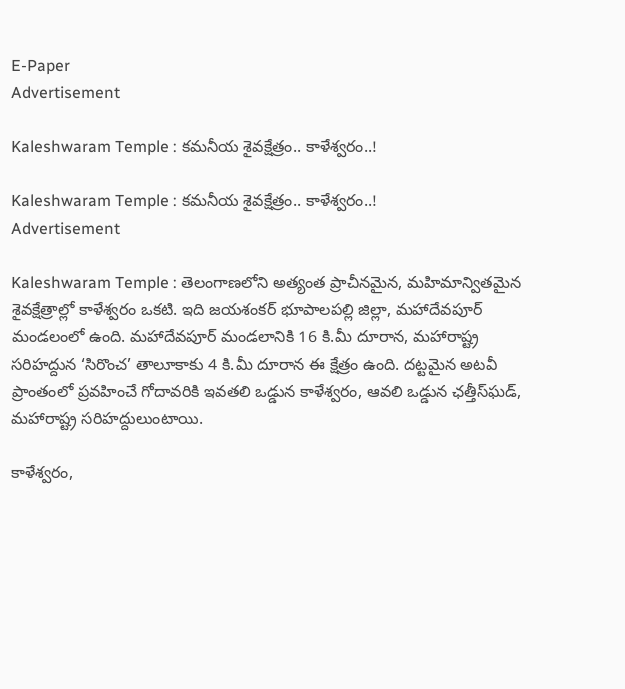E-Paper
Advertisement

Kaleshwaram Temple : కమనీయ శైవక్షేత్రం.. కాళేశ్వరం..!

Kaleshwaram Temple : కమనీయ శైవక్షేత్రం.. కాళేశ్వరం..!
Advertisement

Kaleshwaram Temple : తెలంగాణలోని అత్యంత ప్రాచీనమైన, మహిమాన్వితమైన శైవక్షేత్రాల్లో కాళేశ్వరం ఒకటి. ఇది జయశంకర్ భూపాలపల్లి జిల్లా, మహాదేవపూర్ మండలంలో ఉంది. మహాదేవపూర్‌ మండలానికి 16 కి.మీ దూరాన, మహారాష్ట్ర సరిహద్దున ‘సిరొంచ’ తాలూకాకు 4 కి.మీ దూరాన ఈ క్షేత్రం ఉంది. దట్టమైన అటవీ ప్రాంతంలో ప్రవహించే గోదావరికి ఇవతలి ఒడ్డున కాళేశ్వరం, ఆవలి ఒడ్డున ఛత్తీస్‌ఘడ్, మహారాష్ట్ర సరిహద్దులుంటాయి.

కాళేశ్వరం,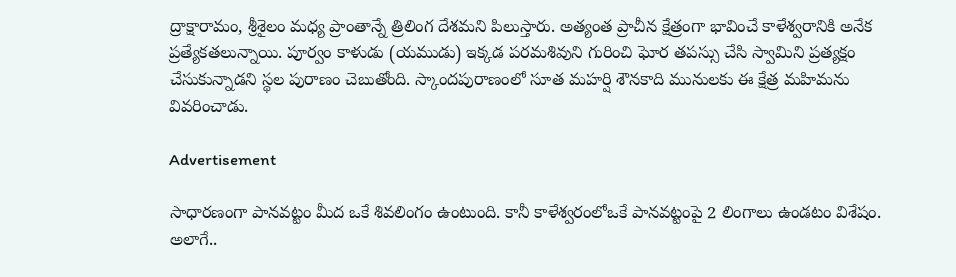ద్రాక్షారామం, శ్రీశైలం మధ్య ప్రాంతాన్నే త్రిలింగ దేశమని పిలుస్తారు. అత్యంత ప్రాచీన క్షేత్రంగా భావించే కాళేశ్వరానికి అనేక ప్రత్యేకతలున్నాయి. పూర్వం కాళుడు (యముడు) ఇక్కడ పరమశివుని గురించి ఘోర తపస్సు చేసి స్వామిని ప్రత్యక్షం చేసుకున్నాడని స్థల పురాణం చెబుతోంది. స్కాందపురాణంలో సూత మహర్షి శౌనకాది మునులకు ఈ క్షేత్ర మహిమను వివరించాడు.

Advertisement

సాధారణంగా పానవట్టం మీద ఒకే శివలింగం ఉంటుంది. కానీ కాళేశ్వరంలోఒకే పానవట్టంపై 2 లింగాలు ఉండటం విశేషం. అలాగే..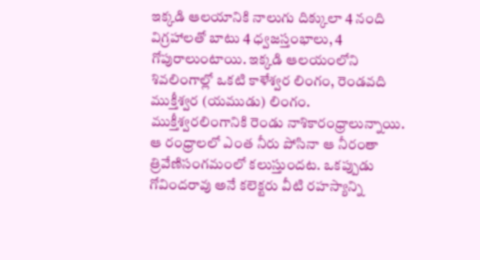ఇక్కడి ఆలయానికి నాలుగు దిక్కులా 4 నంది విగ్రహాలతో బాటు 4 ధ్వజస్తంభాలు, 4 గోపురాలుంటాయి. ఇక్కడి ఆలయంలోని శివలింగాల్లో ఒకటి కాళేశ్వర లింగం, రెండవది ముక్తీశ్వర (యముడు) లింగం. ముక్తీశ్వరలింగానికి రెండు నాశికారంధ్రాలున్నాయి. ఆ రంధ్రాలలో ఎంత నీరు పోసినా ఆ నీరంతా త్రివేణిసంగమంలో కలుస్తుందట. ఒకప్పుడు గోవిందరావు అనే కలెక్టరు వీటి రహస్యాన్ని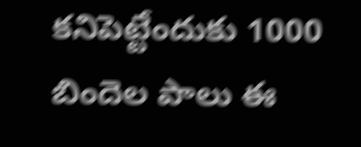కనిపెట్టేందుకు 1000 బిందెల పాలు ఈ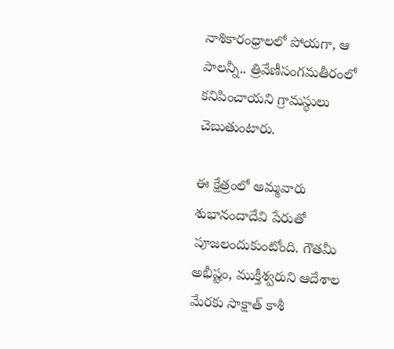నాశికారంధ్రాలలో పోయగా, ఆ పాలన్నీ.. త్రివేణీసంగమతీరంలో కనిపించాయని గ్రామస్థులు చెబుతుంటారు.

ఈ క్షేత్రంలో అమ్మవారు శుభానందాదేవి పేరుతో పూజలందుకుంటోంది. గౌతమీ అభీష్టం, ముక్తీశ్వరుని ఆదేశాల మేరకు సాక్షాత్ కాశీ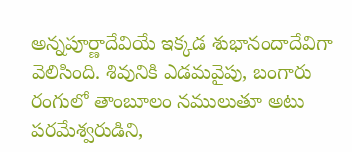అన్నపూర్ణాదేవియే ఇక్కడ శుభానందాదేవిగా వెలిసింది. శివునికి ఎడమవైపు, బంగారు రంగులో తాంబూలం నములుతూ అటు పరమేశ్వరుడిని,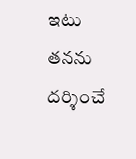ఇటు తనను దర్శించే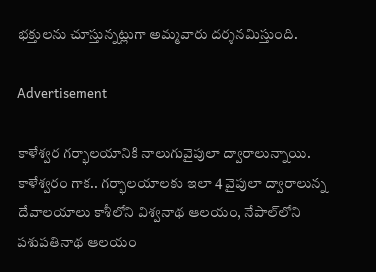భక్తులను చూస్తున్నట్లుగా అమ్మవారు దర్శనమిస్తుంది.

Advertisement

కాళేశ్వర గర్భాలయానికి నాలుగువైపులా ద్వారాలున్నాయి. కాళేశ్వరం గాక.. గర్భాలయాలకు ఇలా 4 వైపులా ద్వారాలున్న దేవాలయాలు కాశీలోని విశ్వనాథ ఆలయం, నేపాల్‌లోని పశుపతినాథ ఆలయం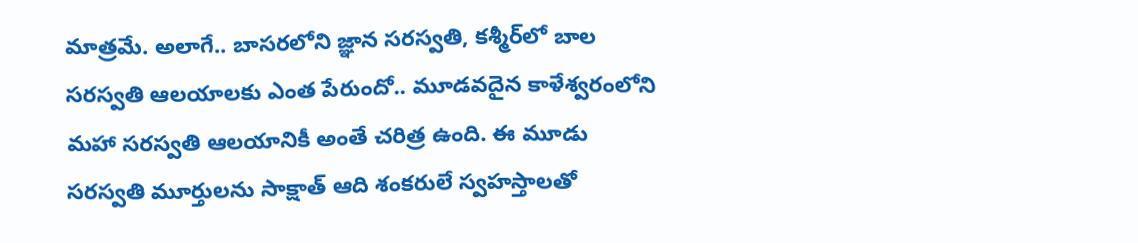మాత్రమే. అలాగే.. బాసరలోని జ్ఞాన సరస్వతి, కశ్మీర్‌లో బాల సరస్వతి ఆలయాలకు ఎంత పేరుందో.. మూడవదైన కాళేశ్వరంలోని మహా సరస్వతి ఆలయానికీ అంతే చరిత్ర ఉంది. ఈ మూడు సరస్వతి మూర్తులను సాక్షాత్ ఆది శంకరులే స్వహస్తాలతో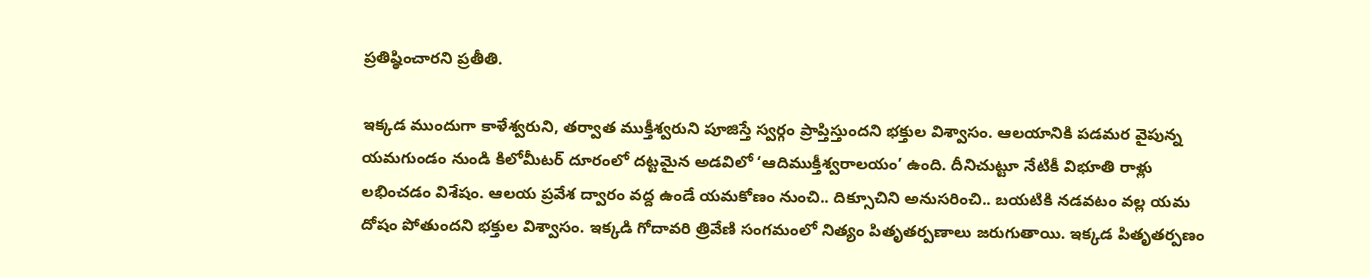ప్రతిష్ఠించారని ప్రతీతి.

ఇక్కడ ముందుగా కాళేశ్వరుని, తర్వాత ముక్తీశ్వరుని పూజిస్తే స్వర్గం ప్రాప్తిస్తుందని భక్తుల విశ్వాసం. ఆలయానికి పడమర వైపున్న యమగుండం నుండి కిలోమీటర్ దూరంలో దట్టమైన అడవిలో ‘ఆదిముక్తీశ్వరాలయం’ ఉంది. దీనిచుట్టూ నేటికీ విభూతి రాళ్లు లభించడం విశేషం. ఆలయ ప్రవేశ ద్వారం వద్ద ఉండే యమకోణం నుంచి.. దిక్సూచిని అనుసరించి.. బయటికి నడవటం వల్ల యమ దోషం పోతుందని భక్తుల విశ్వాసం. ఇక్కడి గోదావరి త్రివేణి సంగమంలో నిత్యం పితృతర్పణాలు జరుగుతాయి. ఇక్కడ పితృతర్పణం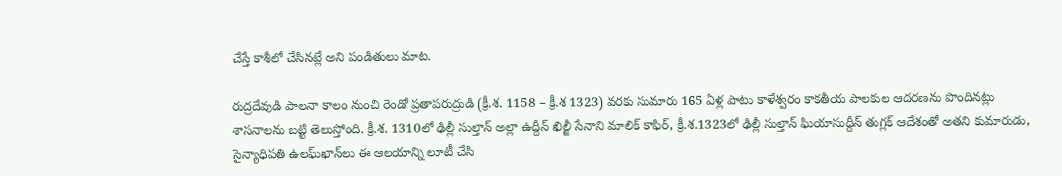చేస్తే కాశీలో చేసినట్లే అని పండితులు మాట.

రుద్రదేవుడి పాలనా కాలం నుంచి రెండో ప్రతాపరుద్రుడి (క్రీ.శ. 1158 – క్రీ.శ 1323) వరకు సుమారు 165 ఏళ్ల పాటు కాళేశ్వరం కాకతీయ పాలకుల ఆదరణను పొందినట్లు శాసనాలను బట్టి తెలుస్తోంది. క్రీ.శ. 1310లో ఢిల్లీ సుల్తాన్ అల్లా ఉద్దీన్ ఖిల్జీ సేనాని మాలిక్ కాఫిర్, క్రీ.శ.1323లో ఢిల్లీ సుల్తాన్ ఘియాసుద్దీన్ తుగ్లక్ ఆదేశంతో అతని కుమారుడు, సైన్యాధిపతి ఉలఘ్‌ఖాన్‌లు ఈ ఆలయాన్ని లూటీ చేసి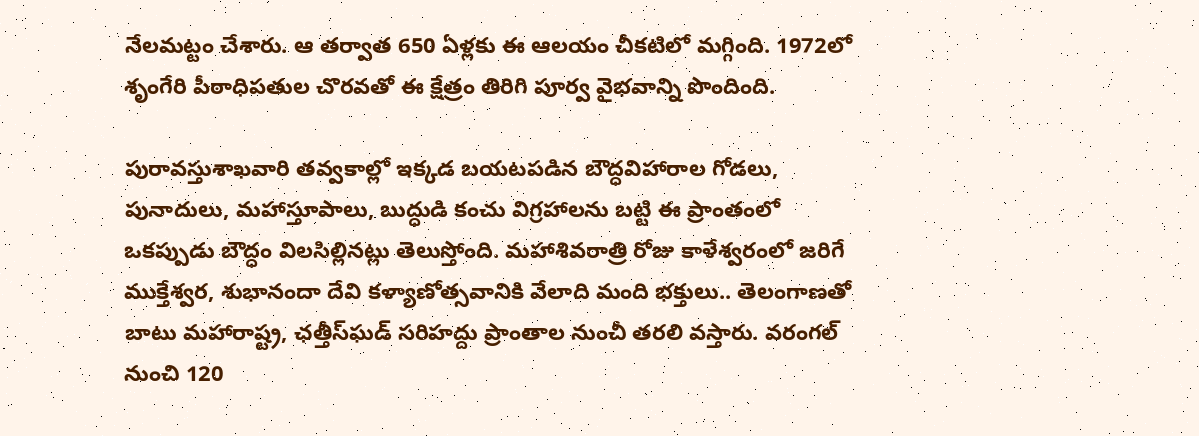నేలమట్టం చేశారు. ఆ తర్వాత 650 ఏళ్లకు ఈ ఆలయం చీకటిలో మగ్గింది. 1972లో శృంగేరి పీఠాధిపతుల చొరవతో ఈ క్షేత్రం తిరిగి పూర్వ వైభవాన్ని పొందింది.

పురావస్తుశాఖవారి తవ్వకాల్లో ఇక్కడ బయటపడిన బౌద్ధవిహారాల గోడలు, పునాదులు, మహాస్తూపాలు, బుద్ధుడి కంచు విగ్రహాలను బట్టి ఈ ప్రాంతంలో ఒకప్పుడు బౌద్ధం విలసిల్లినట్లు తెలుస్తోంది. మహాశివరాత్రి రోజు కాళేశ్వరంలో జరిగే ముక్తేశ్వర, శుభానందా దేవి కళ్యాణోత్సవానికి వేలాది మంది భక్తులు.. తెలంగాణతో బాటు మహారాష్ట్ర, ఛత్తీస్‌ఘడ్ సరిహద్దు ప్రాంతాల నుంచీ తరలి వస్తారు. వరంగల్ నుంచి 120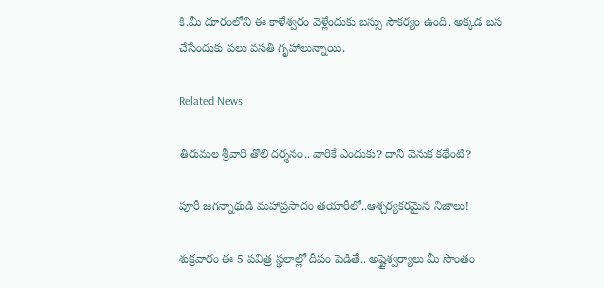కి.మీ దూరంలోని ఈ కాళేశ్వరం వెళ్లేందుకు బస్సు సౌకర్యం ఉంది. అక్కడ బస చేసేందుకు పలు వసతి గృహాలున్నాయి.

Related News

తిరుమల శ్రీవారి తొలి దర్శనం.. వారికే ఎందుకు? దాని వెనుక కథేంటి?

పూరీ జగన్నాథుడి మహాప్రసాదం తయారీలో..ఆశ్చర్యకరమైన నిజాలు!

శుక్రవారం ఈ 5 పవిత్ర స్థలాల్లో దీపం పెడితే.. అష్టైశ్వర్యాలు మీ సొంతం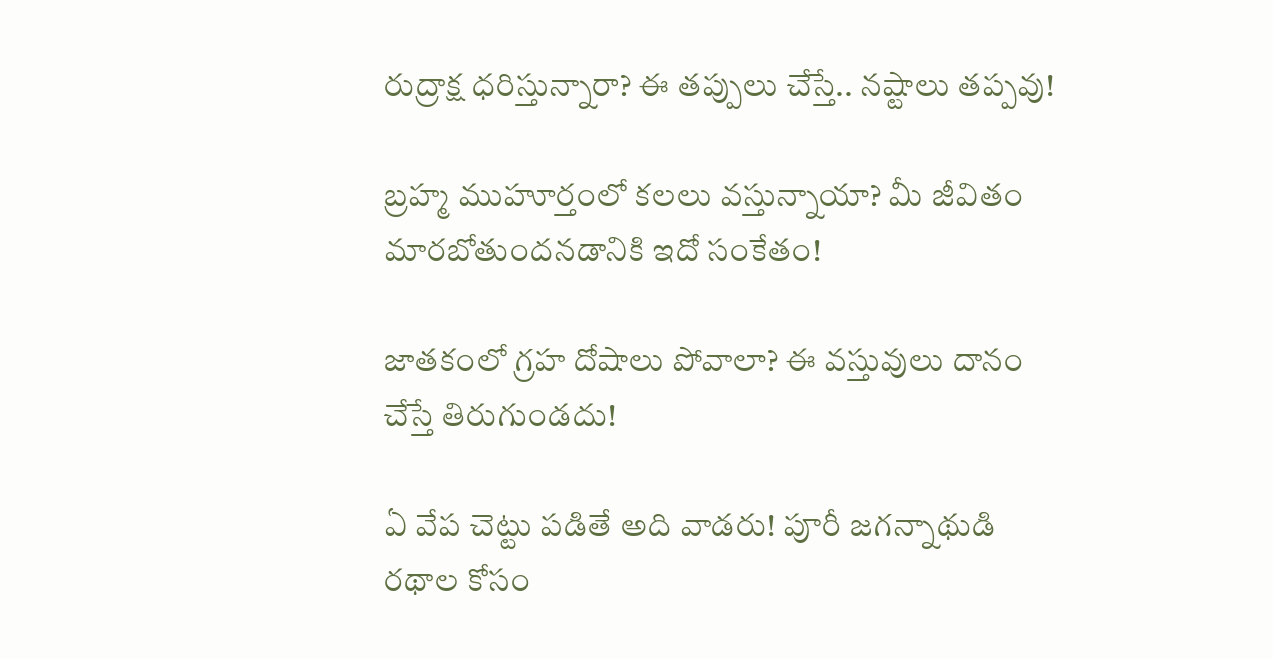రుద్రాక్ష ధరిస్తున్నారా? ఈ తప్పులు చేస్తే.. నష్టాలు తప్పవు!

బ్రహ్మ ముహూర్తంలో కలలు వస్తున్నాయా? మీ జీవితం మారబోతుందనడానికి ఇదో సంకేతం!

జాతకంలో గ్రహ దోషాలు పోవాలా? ఈ వస్తువులు దానం చేస్తే తిరుగుండదు!

ఏ వేప చెట్టు పడితే అది వాడరు! పూరీ జగన్నాథుడి రథాల కోసం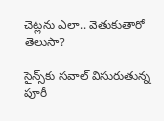చెట్లను ఎలా.. వెతుకుతారో తెలుసా?

సైన్స్‌కు సవాల్ విసురుతున్న పూరీ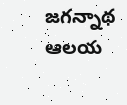జగన్నాథ ఆలయ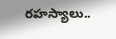రహస్యాలు..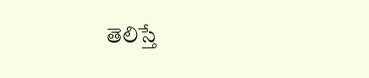తెలిస్తే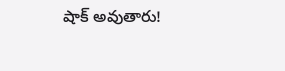షాక్ అవుతారు!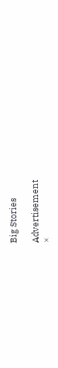Big Stories

Advertisement
×